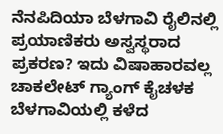ನೆನಪಿದಿಯಾ ಬೆಳಗಾವಿ ರೈಲಿನಲ್ಲಿ ಪ್ರಯಾಣಿಕರು ಅಸ್ವಸ್ಥರಾದ ಪ್ರಕರಣ? ಇದು ವಿಷಾಹಾರವಲ್ಲ ಚಾಕಲೇಟ್ ಗ್ಯಾಂಗ್ ಕೈಚಳಕ
ಬೆಳಗಾವಿಯಲ್ಲಿ ಕಳೆದ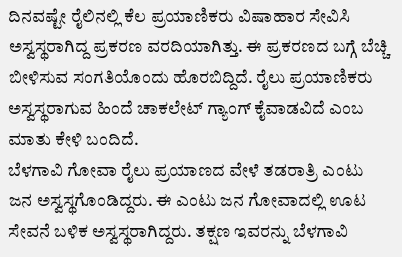ದಿನವಷ್ಟೇ ರೈಲಿನಲ್ಲಿ ಕೆಲ ಪ್ರಯಾಣಿಕರು ವಿಷಾಹಾರ ಸೇವಿಸಿ ಅಸ್ವಸ್ಥರಾಗಿದ್ದ ಪ್ರಕರಣ ವರದಿಯಾಗಿತ್ತು. ಈ ಪ್ರಕರಣದ ಬಗ್ಗೆ ಬೆಚ್ಚಿ ಬೀಳಿಸುವ ಸಂಗತಿಯೊಂದು ಹೊರಬಿದ್ದಿದೆ. ರೈಲು ಪ್ರಯಾಣಿಕರು ಅಸ್ವಸ್ಥರಾಗುವ ಹಿಂದೆ ಚಾಕಲೇಟ್ ಗ್ಯಾಂಗ್ ಕೈವಾಡವಿದೆ ಎಂಬ ಮಾತು ಕೇಳಿ ಬಂದಿದೆ.
ಬೆಳಗಾವಿ ಗೋವಾ ರೈಲು ಪ್ರಯಾಣದ ವೇಳೆ ತಡರಾತ್ರಿ ಎಂಟು ಜನ ಅಸ್ವಸ್ಥಗೊಂಡಿದ್ದರು. ಈ ಎಂಟು ಜನ ಗೋವಾದಲ್ಲಿ ಊಟ ಸೇವನೆ ಬಳಿಕ ಅಸ್ವಸ್ಥರಾಗಿದ್ದರು. ತಕ್ಷಣ ಇವರನ್ನು ಬೆಳಗಾವಿ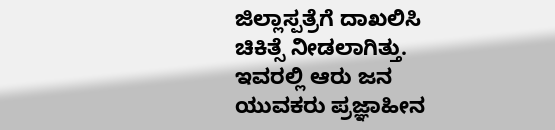ಜಿಲ್ಲಾಸ್ಪತ್ರೆಗೆ ದಾಖಲಿಸಿ ಚಿಕಿತ್ಸೆ ನೀಡಲಾಗಿತ್ತು. ಇವರಲ್ಲಿ ಆರು ಜನ ಯುವಕರು ಪ್ರಜ್ಞಾಹೀನ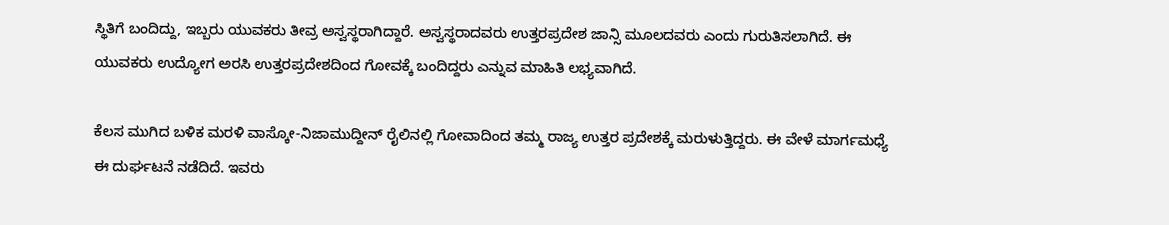ಸ್ಥಿತಿಗೆ ಬಂದಿದ್ದು, ಇಬ್ಬರು ಯುವಕರು ತೀವ್ರ ಅಸ್ವಸ್ಥರಾಗಿದ್ದಾರೆ. ಅಸ್ವಸ್ಥರಾದವರು ಉತ್ತರಪ್ರದೇಶ ಜಾನ್ಸಿ ಮೂಲದವರು ಎಂದು ಗುರುತಿಸಲಾಗಿದೆ. ಈ ಯುವಕರು ಉದ್ಯೋಗ ಅರಸಿ ಉತ್ತರಪ್ರದೇಶದಿಂದ ಗೋವಕ್ಕೆ ಬಂದಿದ್ದರು ಎನ್ನುವ ಮಾಹಿತಿ ಲಭ್ಯವಾಗಿದೆ.

ಕೆಲಸ ಮುಗಿದ ಬಳಿಕ ಮರಳಿ ವಾಸ್ಕೋ-ನಿಜಾಮುದ್ದೀನ್ ರೈಲಿನಲ್ಲಿ ಗೋವಾದಿಂದ ತಮ್ಮ ರಾಜ್ಯ ಉತ್ತರ ಪ್ರದೇಶಕ್ಕೆ ಮರುಳುತ್ತಿದ್ದರು. ಈ ವೇಳೆ ಮಾರ್ಗಮಧ್ಯೆ ಈ ದುರ್ಘಟನೆ ನಡೆದಿದೆ. ಇವರು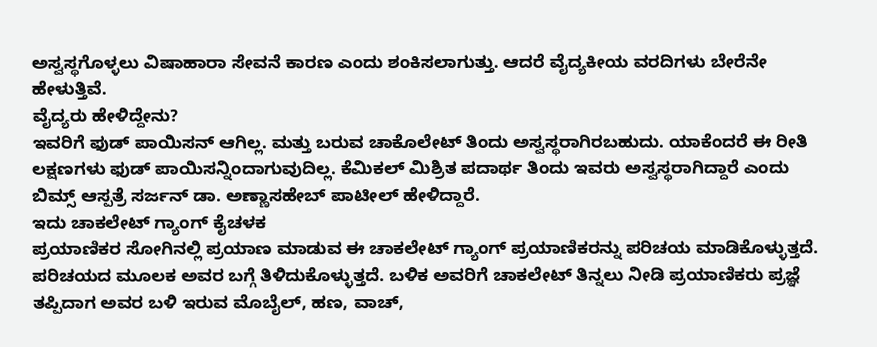ಅಸ್ವಸ್ಥಗೊಳ್ಳಲು ವಿಷಾಹಾರಾ ಸೇವನೆ ಕಾರಣ ಎಂದು ಶಂಕಿಸಲಾಗುತ್ತು. ಆದರೆ ವೈದ್ಯಕೀಯ ವರದಿಗಳು ಬೇರೆನೇ ಹೇಳುತ್ತಿವೆ.
ವೈದ್ಯರು ಹೇಳಿದ್ದೇನು?
ಇವರಿಗೆ ಫುಡ್ ಪಾಯಿಸನ್ ಆಗಿಲ್ಲ. ಮತ್ತು ಬರುವ ಚಾಕೊಲೇಟ್ ತಿಂದು ಅಸ್ವಸ್ಥರಾಗಿರಬಹುದು. ಯಾಕೆಂದರೆ ಈ ರೀತಿ ಲಕ್ಷಣಗಳು ಫುಡ್ ಪಾಯಿಸನ್ನಿಂದಾಗುವುದಿಲ್ಲ. ಕೆಮಿಕಲ್ ಮಿಶ್ರಿತ ಪದಾರ್ಥ ತಿಂದು ಇವರು ಅಸ್ವಸ್ಥರಾಗಿದ್ದಾರೆ ಎಂದು ಬಿಮ್ಸ್ ಆಸ್ಪತ್ರೆ ಸರ್ಜನ್ ಡಾ. ಅಣ್ಣಾಸಹೇಬ್ ಪಾಟೀಲ್ ಹೇಳಿದ್ದಾರೆ.
ಇದು ಚಾಕಲೇಟ್ ಗ್ಯಾಂಗ್ ಕೈಚಳಕ
ಪ್ರಯಾಣಿಕರ ಸೋಗಿನಲ್ಲಿ ಪ್ರಯಾಣ ಮಾಡುವ ಈ ಚಾಕಲೇಟ್ ಗ್ಯಾಂಗ್ ಪ್ರಯಾಣಿಕರನ್ನು ಪರಿಚಯ ಮಾಡಿಕೊಳ್ಳುತ್ತದೆ. ಪರಿಚಯದ ಮೂಲಕ ಅವರ ಬಗ್ಗೆ ತಿಳಿದುಕೊಳ್ಳುತ್ತದೆ. ಬಳಿಕ ಅವರಿಗೆ ಚಾಕಲೇಟ್ ತಿನ್ನಲು ನೀಡಿ ಪ್ರಯಾಣಿಕರು ಪ್ರಜ್ಞೆ ತಪ್ಪಿದಾಗ ಅವರ ಬಳಿ ಇರುವ ಮೊಬೈಲ್, ಹಣ, ವಾಚ್,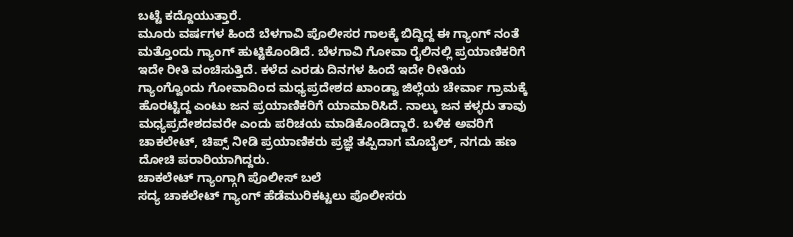ಬಟ್ಟೆ ಕದ್ದೊಯುತ್ತಾರೆ.
ಮೂರು ವರ್ಷಗಳ ಹಿಂದೆ ಬೆಳಗಾವಿ ಪೊಲೀಸರ ಗಾಲಕ್ಕೆ ಬಿದ್ದಿದ್ದ ಈ ಗ್ಯಾಂಗ್ ನಂತೆ ಮತ್ತೊಂದು ಗ್ಯಾಂಗ್ ಹುಟ್ಟಿಕೊಂಡಿದೆ. ಬೆಳಗಾವಿ ಗೋವಾ ರೈಲಿನಲ್ಲಿ ಪ್ರಯಾಣಿಕರಿಗೆ ಇದೇ ರೀತಿ ವಂಚಿಸುತ್ತಿದೆ. ಕಳೆದ ಎರಡು ದಿನಗಳ ಹಿಂದೆ ಇದೇ ರೀತಿಯ ಗ್ಯಾಂಗ್ವೊಂದು ಗೋವಾದಿಂದ ಮಧ್ಯಪ್ರದೇಶದ ಖಾಂಡ್ವಾ ಜಿಲ್ಲೆಯ ಚೇರ್ವಾ ಗ್ರಾಮಕ್ಕೆ ಹೊರಟ್ಟಿದ್ದ ಎಂಟು ಜನ ಪ್ರಯಾಣಿಕರಿಗೆ ಯಾಮಾರಿಸಿದೆ. ನಾಲ್ಕು ಜನ ಕಳ್ಳರು ತಾವು ಮಧ್ಯಪ್ರದೇಶದವರೇ ಎಂದು ಪರಿಚಯ ಮಾಡಿಕೊಂಡಿದ್ದಾರೆ. ಬಳಿಕ ಅವರಿಗೆ ಚಾಕಲೇಟ್, ಚಿಪ್ಸ್ ನೀಡಿ ಪ್ರಯಾಣಿಕರು ಪ್ರಜ್ಞೆ ತಪ್ಪಿದಾಗ ಮೊಬೈಲ್, ನಗದು ಹಣ ದೋಚಿ ಪರಾರಿಯಾಗಿದ್ದರು.
ಚಾಕಲೇಟ್ ಗ್ಯಾಂಗ್ಗಾಗಿ ಪೊಲೀಸ್ ಬಲೆ
ಸದ್ಯ ಚಾಕಲೇಟ್ ಗ್ಯಾಂಗ್ ಹೆಡೆಮುರಿಕಟ್ಟಲು ಪೊಲೀಸರು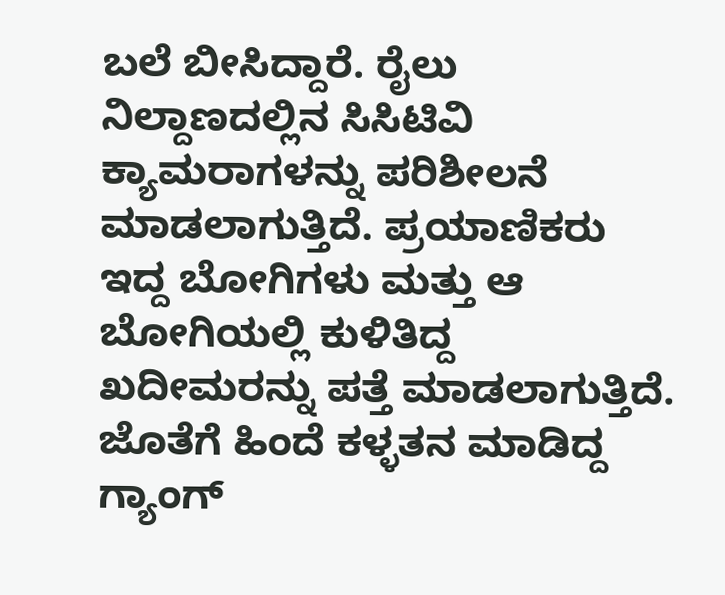ಬಲೆ ಬೀಸಿದ್ದಾರೆ. ರೈಲು ನಿಲ್ದಾಣದಲ್ಲಿನ ಸಿಸಿಟಿವಿ ಕ್ಯಾಮರಾಗಳನ್ನು ಪರಿಶೀಲನೆ ಮಾಡಲಾಗುತ್ತಿದೆ. ಪ್ರಯಾಣಿಕರು ಇದ್ದ ಬೋಗಿಗಳು ಮತ್ತು ಆ ಬೋಗಿಯಲ್ಲಿ ಕುಳಿತಿದ್ದ ಖದೀಮರನ್ನು ಪತ್ತೆ ಮಾಡಲಾಗುತ್ತಿದೆ. ಜೊತೆಗೆ ಹಿಂದೆ ಕಳ್ಳತನ ಮಾಡಿದ್ದ ಗ್ಯಾಂಗ್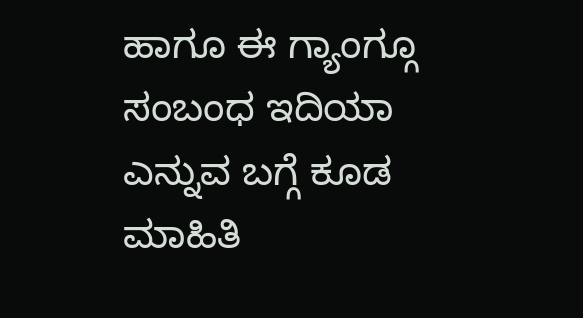ಹಾಗೂ ಈ ಗ್ಯಾಂಗ್ಗೂ ಸಂಬಂಧ ಇದಿಯಾ ಎನ್ನುವ ಬಗ್ಗೆ ಕೂಡ ಮಾಹಿತಿ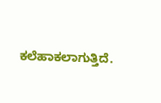ಕಲೆಹಾಕಲಾಗುತ್ತಿದೆ.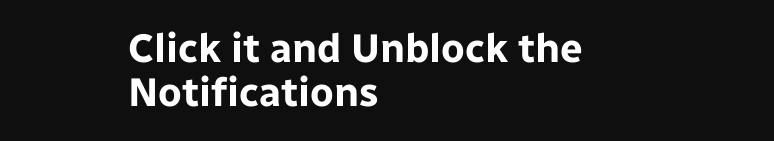Click it and Unblock the Notifications